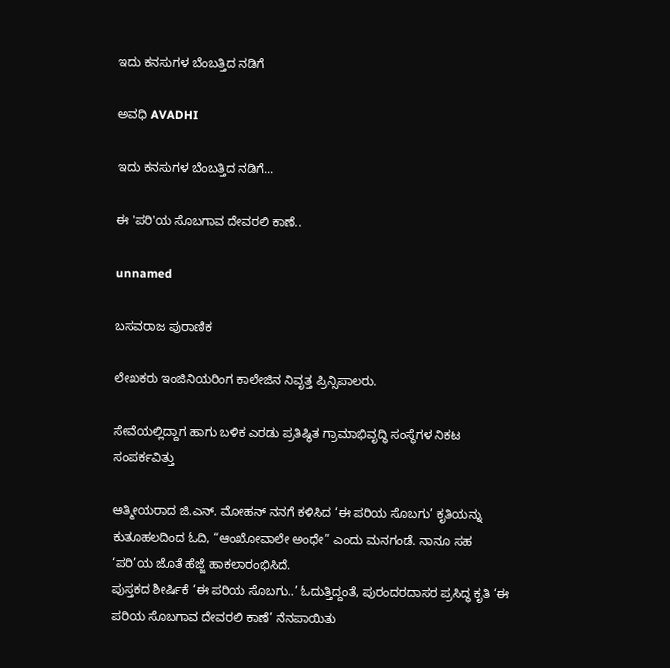ಇದು ಕನಸುಗಳ ಬೆಂಬತ್ತಿದ ನಡಿಗೆ‍

ಅವಧಿ AVADHI

ಇದು ಕನಸುಗಳ ಬೆಂಬತ್ತಿದ ನಡಿಗೆ...

ಈ 'ಪರಿ'ಯ ಸೊಬಗಾವ ದೇವರಲಿ ಕಾಣೆ..

unnamed

ಬಸವರಾಜ ಪುರಾಣಿಕ

ಲೇಖಕರು ಇಂಜಿನಿಯರಿಂಗ ಕಾಲೇಜಿನ ನಿವೃತ್ತ ಪ್ರಿನ್ಸಿಪಾಲರು.

ಸೇವೆಯಲ್ಲಿದ್ದಾಗ ಹಾಗು ಬಳಿಕ ಎರಡು ಪ್ರತಿಷ್ಥಿತ ಗ್ರಾಮಾಭಿವೃದ್ಧಿ ಸಂಸ್ಥೆಗಳ ನಿಕಟ ಸಂಪರ್ಕವಿತ್ತು

ಆತ್ಮೀಯರಾದ ಜಿ.ಎನ್. ಮೋಹನ್ ನನಗೆ ಕಳಿಸಿದ ‘ಈ ಪರಿಯ ಸೊಬಗು’ ಕೃತಿಯನ್ನು ಕುತೂಹಲದಿಂದ ಓದಿ, “ಆಂಖೋವಾಲೇ ಅಂಧೇ” ಎಂದು ಮನಗಂಡೆ. ನಾನೂ ಸಹ ‘ಪರಿ’ಯ ಜೊತೆ ಹೆಜ್ಜೆ ಹಾಕಲಾರಂಭಿಸಿದೆ.
ಪುಸ್ತಕದ ಶೀರ್ಷಿಕೆ ‘ಈ ಪರಿಯ ಸೊಬಗು..’ ಓದುತ್ತಿದ್ದಂತೆ, ಪುರಂದರದಾಸರ ಪ್ರಸಿದ್ಧ ಕೃತಿ ‘ಈ ಪರಿಯ ಸೊಬಗಾವ ದೇವರಲಿ ಕಾಣೆ’ ನೆನಪಾಯಿತು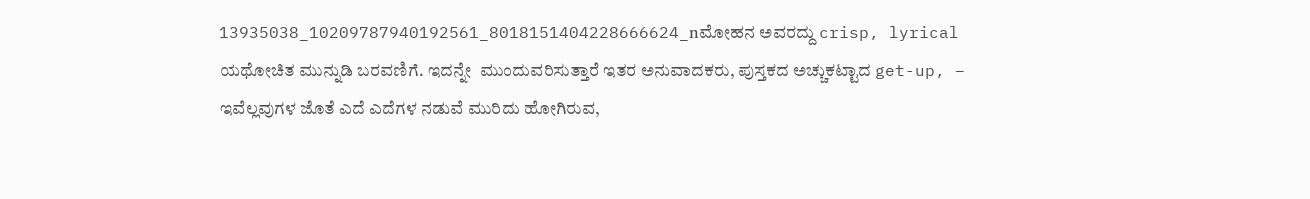13935038_10209787940192561_8018151404228666624_nಮೋಹನ ಅವರದ್ದು crisp, lyrical ಯಥೋಚಿತ ಮುನ್ನುಡಿ ಬರವಣಿಗೆ. ಇದನ್ನೇ  ಮುಂದುವರಿಸುತ್ತಾರೆ ಇತರ ಅನುವಾದಕರು, ಪುಸ್ತಕದ ಅಚ್ಚುಕಟ್ಟಾದ get-up, – ಇವೆಲ್ಲವುಗಳ ಜೊತೆ ಎದೆ ಎದೆಗಳ ನಡುವೆ ಮುರಿದು ಹೋಗಿರುವ,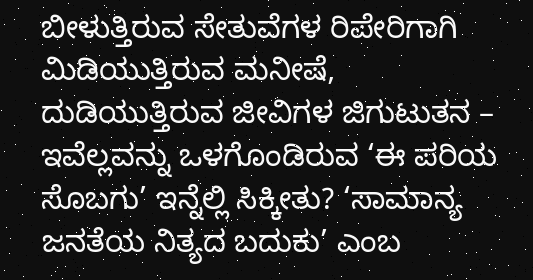ಬೀಳುತ್ತಿರುವ ಸೇತುವೆಗಳ ರಿಪೇರಿಗಾಗಿ ಮಿಡಿಯುತ್ತಿರುವ ಮನೀಷೆ, ದುಡಿಯುತ್ತಿರುವ ಜೀವಿಗಳ ಜಿಗುಟುತನ – ಇವೆಲ್ಲವನ್ನು ಒಳಗೊಂಡಿರುವ ‘ಈ ಪರಿಯ ಸೊಬಗು’ ಇನ್ನೆಲ್ಲಿ ಸಿಕ್ಕೀತು? ‘ಸಾಮಾನ್ಯ ಜನತೆಯ ನಿತ್ಯದ ಬದುಕು’ ಎಂಬ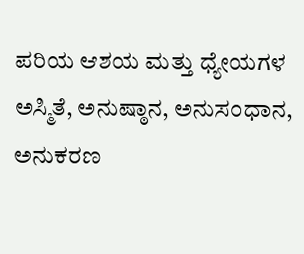ಪರಿಯ ಆಶಯ ಮತ್ತು ಧ್ಯೇಯಗಳ ಅಸ್ಮಿತೆ, ಅನುಷ್ಠಾನ, ಅನುಸಂಧಾನ, ಅನುಕರಣ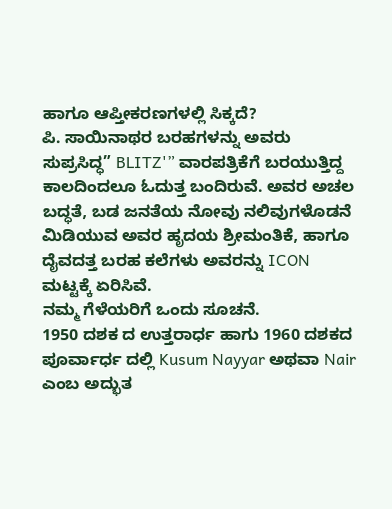ಹಾಗೂ ಆಪ್ತೀಕರಣಗಳಲ್ಲಿ ಸಿಕ್ಕದೆ?
ಪಿ. ಸಾಯಿನಾಥರ ಬರಹಗಳನ್ನು ಅವರು ಸುಪ್ರಸಿದ್ಧ” BLITZ'” ವಾರಪತ್ರಿಕೆಗೆ ಬರಯುತ್ತಿದ್ದ ಕಾಲದಿಂದಲೂ ಓದುತ್ತ ಬಂದಿರುವೆ. ಅವರ ಅಚಲ ಬದ್ಧತೆ, ಬಡ ಜನತೆಯ ನೋವು ನಲಿವುಗಳೊಡನೆ ಮಿಡಿಯುವ ಅವರ ಹೃದಯ ಶ್ರೀಮಂತಿಕೆ, ಹಾಗೂ ದೈವದತ್ತ ಬರಹ ಕಲೆಗಳು ಅವರನ್ನು ICON ಮಟ್ಟಕ್ಕೆ ಏರಿಸಿವೆ.
ನಮ್ಮ ಗೆಳೆಯರಿಗೆ ಒಂದು ಸೂಚನೆ.
1950 ದಶಕ ದ ಉತ್ತರಾರ್ಧ ಹಾಗು 1960 ದಶಕದ ಪೂರ್ವಾರ್ಧ ದಲ್ಲಿ Kusum Nayyar ಅಥವಾ Nair ಎಂಬ ಅದ್ಭುತ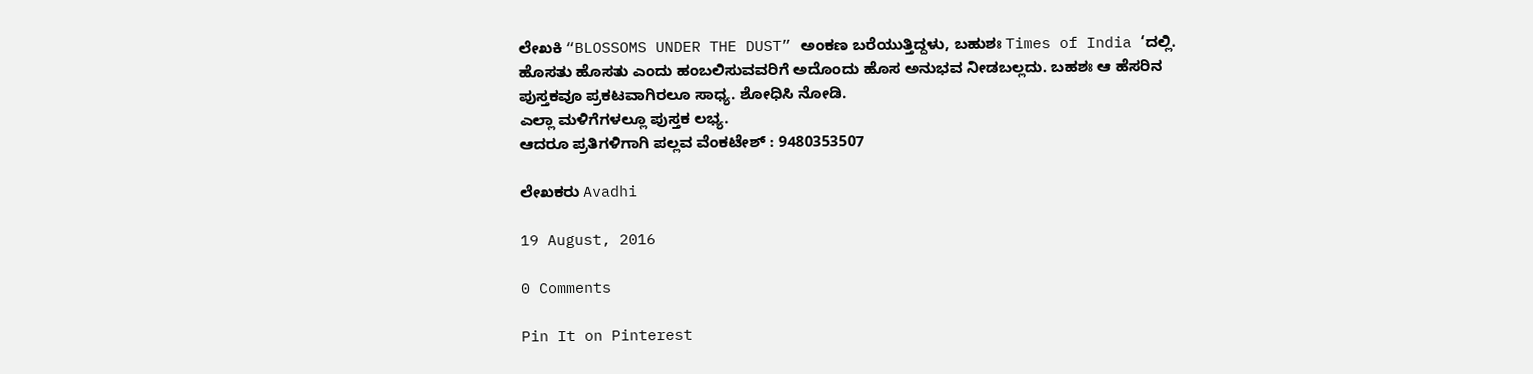ಲೇಖಕಿ “BLOSSOMS UNDER THE DUST” ಅಂಕಣ ಬರೆಯುತ್ತಿದ್ದಳು, ಬಹುಶಃ Times of India ‘ದಲ್ಲಿ. ಹೊಸತು ಹೊಸತು ಎಂದು ಹಂಬಲಿಸುವವರಿಗೆ ಅದೊಂದು ಹೊಸ ಅನುಭವ ನೀಡಬಲ್ಲದು. ಬಹಶಃ ಆ ಹೆಸರಿನ ಪುಸ್ತಕವೂ ಪ್ರಕಟವಾಗಿರಲೂ ಸಾಧ್ಯ. ಶೋಧಿಸಿ ನೋಡಿ.
ಎಲ್ಲಾ ಮಳಿಗೆಗಳಲ್ಲೂ ಪುಸ್ತಕ ಲಭ್ಯ.
ಆದರೂ ಪ್ರತಿಗಳಿಗಾಗಿ ಪಲ್ಲವ ವೆಂಕಟೇಶ್ : 9480353507

ಲೇಖಕರು Avadhi

19 August, 2016

0 Comments

Pin It on Pinterest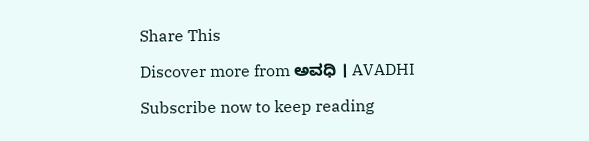Share This

Discover more from ಅವಧಿ । AVADHI

Subscribe now to keep reading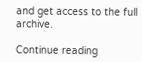and get access to the full archive.

Continue reading